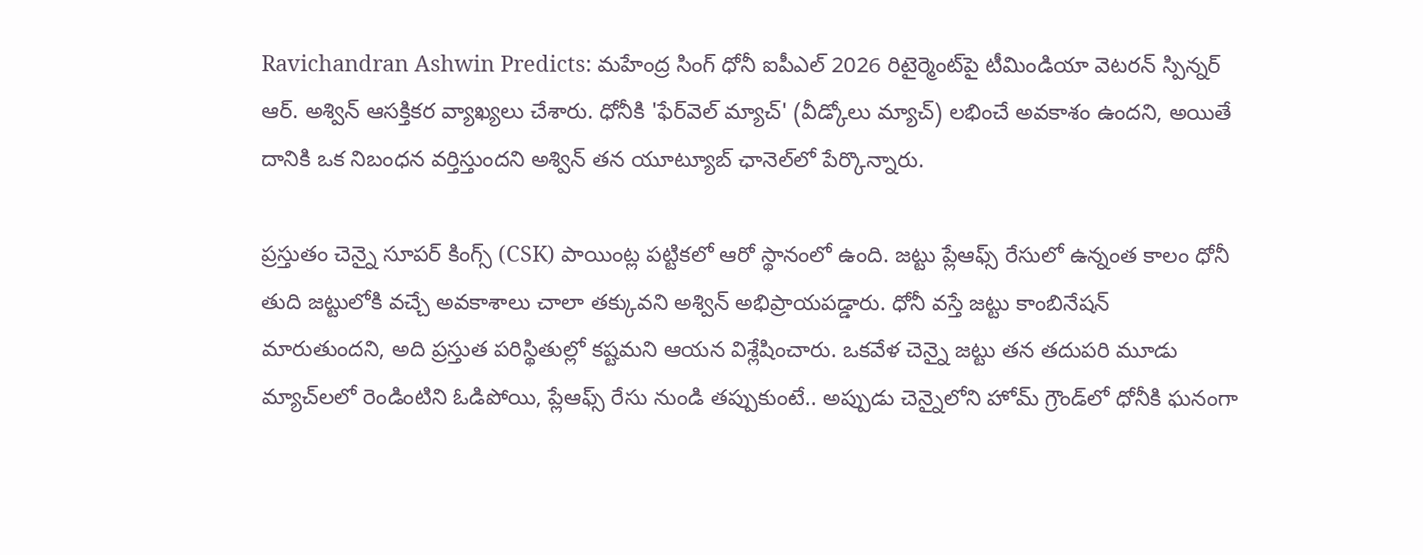Ravichandran Ashwin Predicts: మహేంద్ర సింగ్ ధోనీ ఐపీఎల్ 2026 రిటైర్మెంట్‌పై టీమిండియా వెటరన్ స్పిన్నర్ ఆర్. అశ్విన్ ఆసక్తికర వ్యాఖ్యలు చేశారు. ధోనీకి 'ఫేర్‌వెల్ మ్యాచ్' (వీడ్కోలు మ్యాచ్) లభించే అవకాశం ఉందని, అయితే దానికి ఒక నిబంధన వర్తిస్తుందని అశ్విన్ తన యూట్యూబ్ ఛానెల్‌లో పేర్కొన్నారు.

ప్రస్తుతం చెన్నై సూపర్ కింగ్స్ (CSK) పాయింట్ల పట్టికలో ఆరో స్థానంలో ఉంది. జట్టు ప్లేఆఫ్స్ రేసులో ఉన్నంత కాలం ధోనీ తుది జట్టులోకి వచ్చే అవకాశాలు చాలా తక్కువని అశ్విన్ అభిప్రాయపడ్డారు. ధోనీ వస్తే జట్టు కాంబినేషన్ మారుతుందని, అది ప్రస్తుత పరిస్థితుల్లో కష్టమని ఆయన విశ్లేషించారు. ఒకవేళ చెన్నై జట్టు తన తదుపరి మూడు మ్యాచ్‌లలో రెండింటిని ఓడిపోయి, ప్లేఆఫ్స్ రేసు నుండి తప్పుకుంటే.. అప్పుడు చెన్నైలోని హోమ్ గ్రౌండ్‌లో ధోనీకి ఘనంగా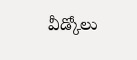వీడ్కోలు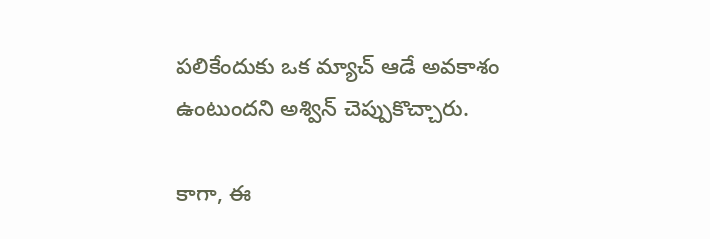పలికేందుకు ఒక మ్యాచ్ ఆడే అవకాశం ఉంటుందని అశ్విన్ చెప్పుకొచ్చారు.

కాగా, ఈ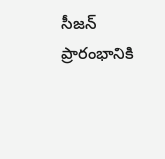సీజన్ ప్రారంభానికి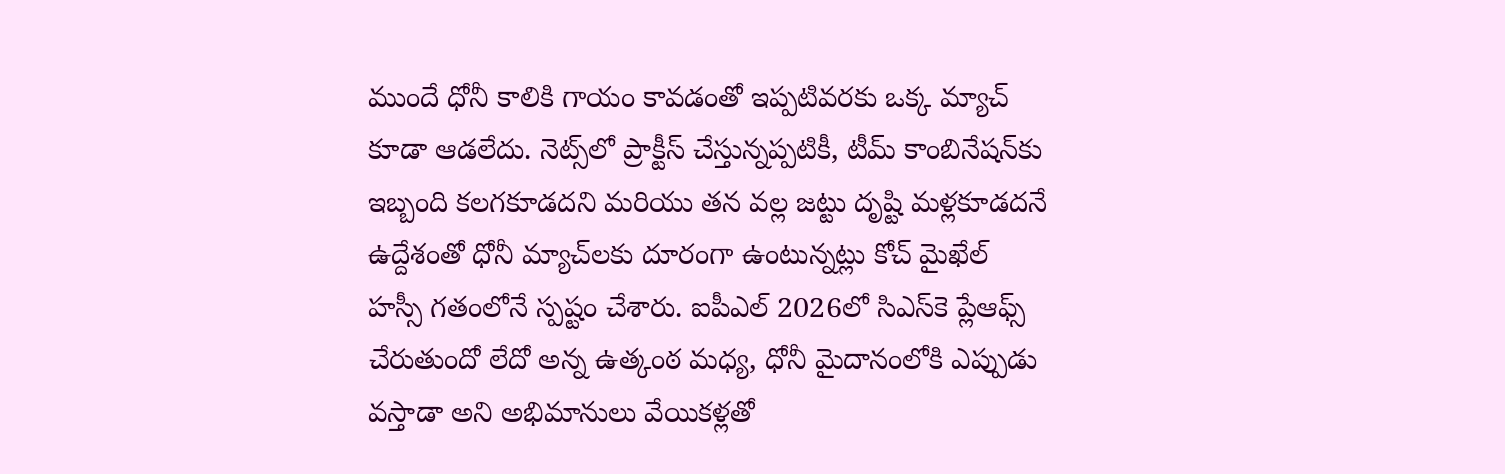ముందే ధోనీ కాలికి గాయం కావడంతో ఇప్పటివరకు ఒక్క మ్యాచ్ కూడా ఆడలేదు. నెట్స్‌లో ప్రాక్టీస్ చేస్తున్నప్పటికీ, టీమ్ కాంబినేషన్‌కు ఇబ్బంది కలగకూడదని మరియు తన వల్ల జట్టు దృష్టి మళ్లకూడదనే ఉద్దేశంతో ధోనీ మ్యాచ్‌లకు దూరంగా ఉంటున్నట్లు కోచ్ మైఖేల్ హస్సీ గతంలోనే స్పష్టం చేశారు. ఐపీఎల్ 2026లో సిఎస్‌కె ప్లేఆఫ్స్ చేరుతుందో లేదో అన్న ఉత్కంఠ మధ్య, ధోనీ మైదానంలోకి ఎప్పుడు వస్తాడా అని అభిమానులు వేయికళ్లతో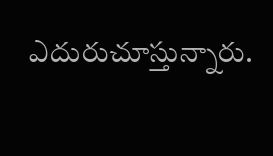ఎదురుచూస్తున్నారు.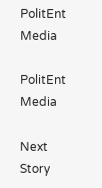PolitEnt Media

PolitEnt Media

Next Story